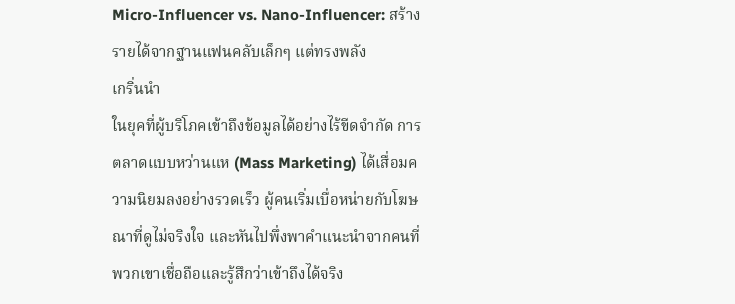Micro-Influencer vs. Nano-Influencer: สร้างรายได้จากฐานแฟนคลับเล็กๆ แต่ทรงพลัง
เกริ่นนำ
ในยุคที่ผู้บริโภคเข้าถึงข้อมูลได้อย่างไร้ขีดจำกัด การตลาดแบบหว่านแห (Mass Marketing) ได้เสื่อมความนิยมลงอย่างรวดเร็ว ผู้คนเริ่มเบื่อหน่ายกับโฆษณาที่ดูไม่จริงใจ และหันไปพึ่งพาคำแนะนำจากคนที่พวกเขาเชื่อถือและรู้สึกว่าเข้าถึงได้จริง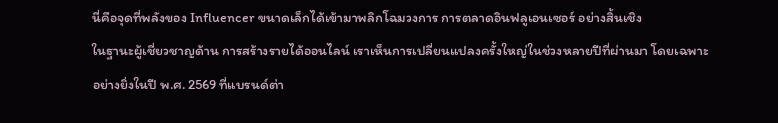นี่คือจุดที่พลังของ Influencer ขนาดเล็กได้เข้ามาพลิกโฉมวงการ การตลาดอินฟลูเอนเซอร์ อย่างสิ้นเชิง
ในฐานะผู้เชี่ยวชาญด้าน การสร้างรายได้ออนไลน์ เราเห็นการเปลี่ยนแปลงครั้งใหญ่ในช่วงหลายปีที่ผ่านมา โดยเฉพาะอย่างยิ่งในปี พ.ศ. 2569 ที่แบรนด์ต่า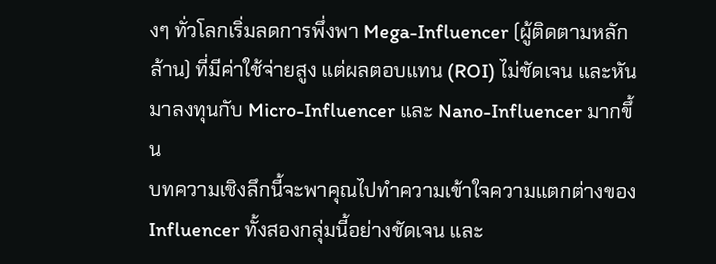งๆ ทั่วโลกเริ่มลดการพึ่งพา Mega-Influencer (ผู้ติดตามหลักล้าน) ที่มีค่าใช้จ่ายสูง แต่ผลตอบแทน (ROI) ไม่ชัดเจน และหันมาลงทุนกับ Micro-Influencer และ Nano-Influencer มากขึ้น
บทความเชิงลึกนี้จะพาคุณไปทำความเข้าใจความแตกต่างของ Influencer ทั้งสองกลุ่มนี้อย่างชัดเจน และ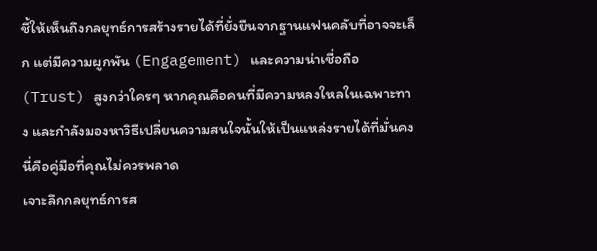ชี้ให้เห็นถึงกลยุทธ์การสร้างรายได้ที่ยั่งยืนจากฐานแฟนคลับที่อาจจะเล็ก แต่มีความผูกพัน (Engagement) และความน่าเชื่อถือ (Trust) สูงกว่าใครๆ หากคุณคือคนที่มีความหลงใหลในเฉพาะทาง และกำลังมองหาวิธีเปลี่ยนความสนใจนั้นให้เป็นแหล่งรายได้ที่มั่นคง นี่คือคู่มือที่คุณไม่ควรพลาด
เจาะลึกกลยุทธ์การส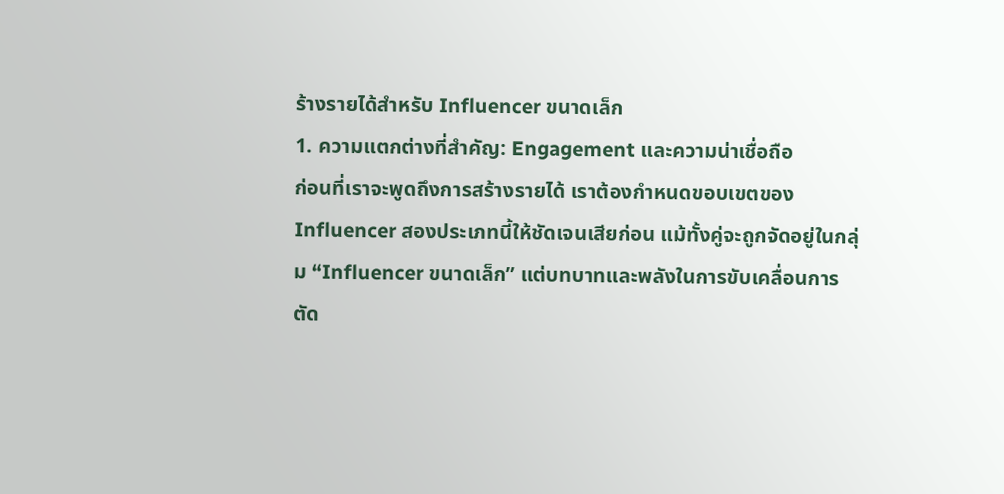ร้างรายได้สำหรับ Influencer ขนาดเล็ก
1. ความแตกต่างที่สำคัญ: Engagement และความน่าเชื่อถือ
ก่อนที่เราจะพูดถึงการสร้างรายได้ เราต้องกำหนดขอบเขตของ Influencer สองประเภทนี้ให้ชัดเจนเสียก่อน แม้ทั้งคู่จะถูกจัดอยู่ในกลุ่ม “Influencer ขนาดเล็ก” แต่บทบาทและพลังในการขับเคลื่อนการตัด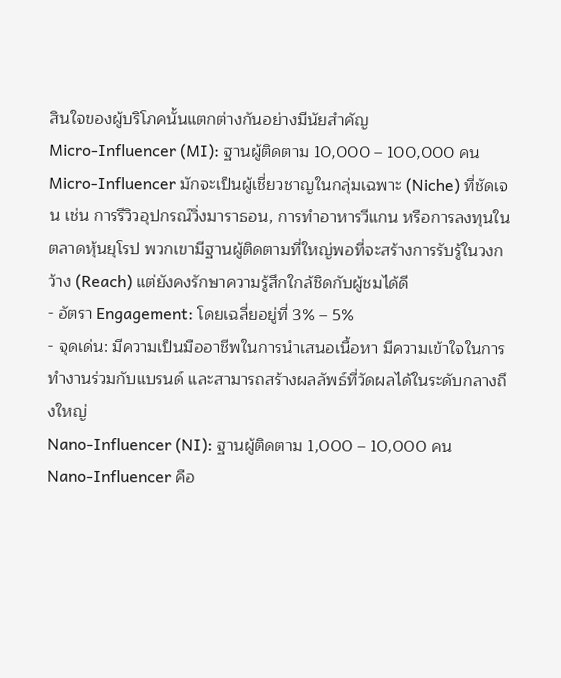สินใจของผู้บริโภคนั้นแตกต่างกันอย่างมีนัยสำคัญ
Micro-Influencer (MI): ฐานผู้ติดตาม 10,000 – 100,000 คน
Micro-Influencer มักจะเป็นผู้เชี่ยวชาญในกลุ่มเฉพาะ (Niche) ที่ชัดเจน เช่น การรีวิวอุปกรณ์วิ่งมาราธอน, การทำอาหารวีแกน หรือการลงทุนในตลาดหุ้นยุโรป พวกเขามีฐานผู้ติดตามที่ใหญ่พอที่จะสร้างการรับรู้ในวงกว้าง (Reach) แต่ยังคงรักษาความรู้สึกใกล้ชิดกับผู้ชมได้ดี
- อัตรา Engagement: โดยเฉลี่ยอยู่ที่ 3% – 5%
- จุดเด่น: มีความเป็นมืออาชีพในการนำเสนอเนื้อหา มีความเข้าใจในการทำงานร่วมกับแบรนด์ และสามารถสร้างผลลัพธ์ที่วัดผลได้ในระดับกลางถึงใหญ่
Nano-Influencer (NI): ฐานผู้ติดตาม 1,000 – 10,000 คน
Nano-Influencer คือ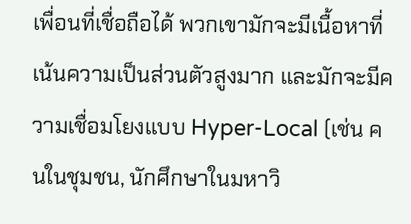เพื่อนที่เชื่อถือได้ พวกเขามักจะมีเนื้อหาที่เน้นความเป็นส่วนตัวสูงมาก และมักจะมีความเชื่อมโยงแบบ Hyper-Local (เช่น คนในชุมชน, นักศึกษาในมหาวิ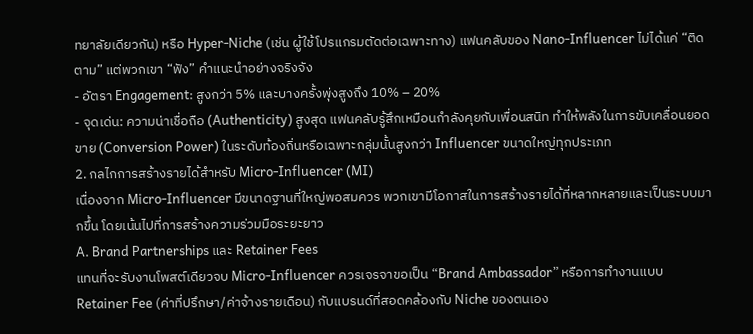ทยาลัยเดียวกัน) หรือ Hyper-Niche (เช่น ผู้ใช้โปรแกรมตัดต่อเฉพาะทาง) แฟนคลับของ Nano-Influencer ไม่ได้แค่ “ติดตาม” แต่พวกเขา “ฟัง” คำแนะนำอย่างจริงจัง
- อัตรา Engagement: สูงกว่า 5% และบางครั้งพุ่งสูงถึง 10% – 20%
- จุดเด่น: ความน่าเชื่อถือ (Authenticity) สูงสุด แฟนคลับรู้สึกเหมือนกำลังคุยกับเพื่อนสนิท ทำให้พลังในการขับเคลื่อนยอดขาย (Conversion Power) ในระดับท้องถิ่นหรือเฉพาะกลุ่มนั้นสูงกว่า Influencer ขนาดใหญ่ทุกประเภท
2. กลไกการสร้างรายได้สำหรับ Micro-Influencer (MI)
เนื่องจาก Micro-Influencer มีขนาดฐานที่ใหญ่พอสมควร พวกเขามีโอกาสในการสร้างรายได้ที่หลากหลายและเป็นระบบมากขึ้น โดยเน้นไปที่การสร้างความร่วมมือระยะยาว
A. Brand Partnerships และ Retainer Fees
แทนที่จะรับงานโพสต์เดียวจบ Micro-Influencer ควรเจรจาขอเป็น “Brand Ambassador” หรือการทำงานแบบ Retainer Fee (ค่าที่ปรึกษา/ค่าจ้างรายเดือน) กับแบรนด์ที่สอดคล้องกับ Niche ของตนเอง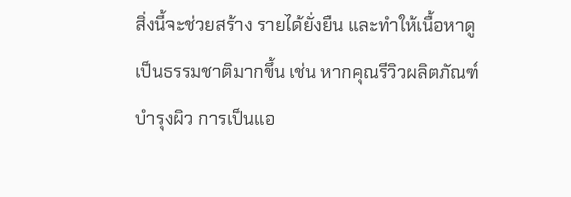สิ่งนี้จะช่วยสร้าง รายได้ยั่งยืน และทำให้เนื้อหาดูเป็นธรรมชาติมากขึ้น เช่น หากคุณรีวิวผลิตภัณฑ์บำรุงผิว การเป็นแอ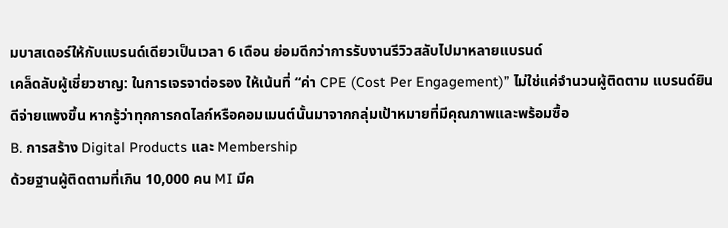มบาสเดอร์ให้กับแบรนด์เดียวเป็นเวลา 6 เดือน ย่อมดีกว่าการรับงานรีวิวสลับไปมาหลายแบรนด์
เคล็ดลับผู้เชี่ยวชาญ: ในการเจรจาต่อรอง ให้เน้นที่ “ค่า CPE (Cost Per Engagement)” ไม่ใช่แค่จำนวนผู้ติดตาม แบรนด์ยินดีจ่ายแพงขึ้น หากรู้ว่าทุกการกดไลก์หรือคอมเมนต์นั้นมาจากกลุ่มเป้าหมายที่มีคุณภาพและพร้อมซื้อ
B. การสร้าง Digital Products และ Membership
ด้วยฐานผู้ติดตามที่เกิน 10,000 คน MI มีค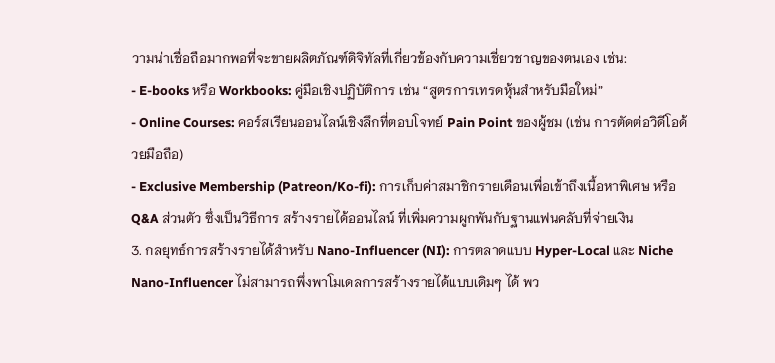วามน่าเชื่อถือมากพอที่จะขายผลิตภัณฑ์ดิจิทัลที่เกี่ยวข้องกับความเชี่ยวชาญของตนเอง เช่น:
- E-books หรือ Workbooks: คู่มือเชิงปฏิบัติการ เช่น “สูตรการเทรดหุ้นสำหรับมือใหม่”
- Online Courses: คอร์สเรียนออนไลน์เชิงลึกที่ตอบโจทย์ Pain Point ของผู้ชม (เช่น การตัดต่อวิดีโอด้วยมือถือ)
- Exclusive Membership (Patreon/Ko-fi): การเก็บค่าสมาชิกรายเดือนเพื่อเข้าถึงเนื้อหาพิเศษ หรือ Q&A ส่วนตัว ซึ่งเป็นวิธีการ สร้างรายได้ออนไลน์ ที่เพิ่มความผูกพันกับฐานแฟนคลับที่จ่ายเงิน
3. กลยุทธ์การสร้างรายได้สำหรับ Nano-Influencer (NI): การตลาดแบบ Hyper-Local และ Niche
Nano-Influencer ไม่สามารถพึ่งพาโมเดลการสร้างรายได้แบบเดิมๆ ได้ พว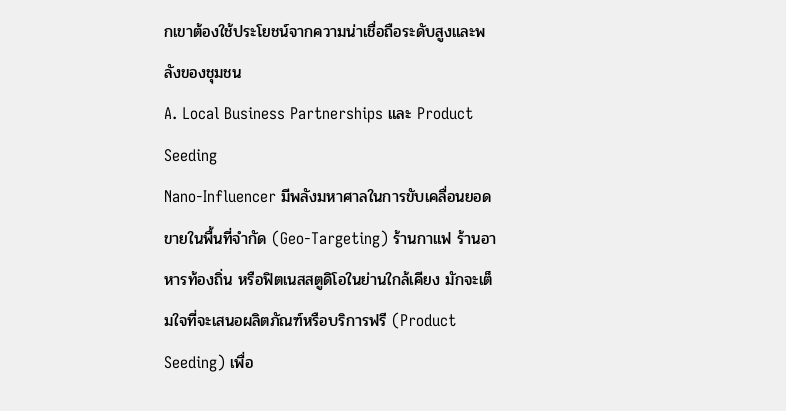กเขาต้องใช้ประโยชน์จากความน่าเชื่อถือระดับสูงและพลังของชุมชน
A. Local Business Partnerships และ Product Seeding
Nano-Influencer มีพลังมหาศาลในการขับเคลื่อนยอดขายในพื้นที่จำกัด (Geo-Targeting) ร้านกาแฟ ร้านอาหารท้องถิ่น หรือฟิตเนสสตูดิโอในย่านใกล้เคียง มักจะเต็มใจที่จะเสนอผลิตภัณฑ์หรือบริการฟรี (Product Seeding) เพื่อ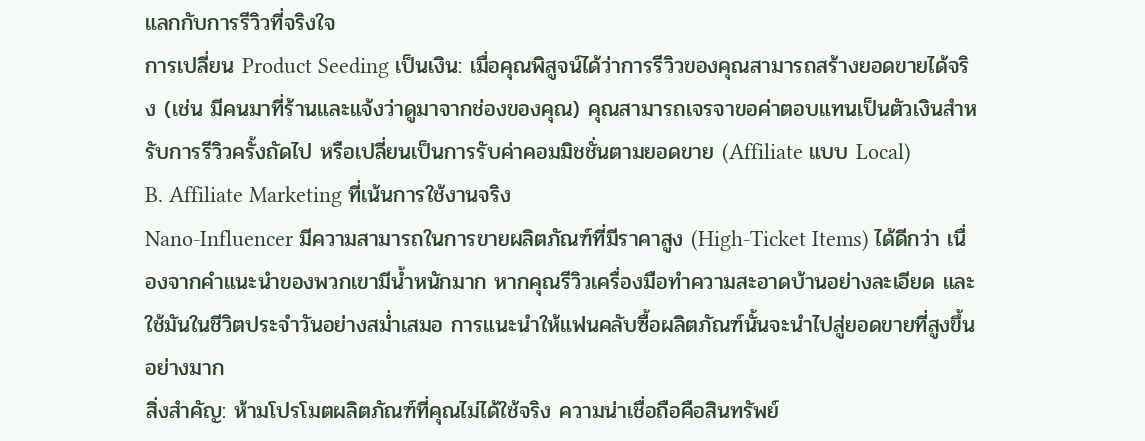แลกกับการรีวิวที่จริงใจ
การเปลี่ยน Product Seeding เป็นเงิน: เมื่อคุณพิสูจน์ได้ว่าการรีวิวของคุณสามารถสร้างยอดขายได้จริง (เช่น มีคนมาที่ร้านและแจ้งว่าดูมาจากช่องของคุณ) คุณสามารถเจรจาขอค่าตอบแทนเป็นตัวเงินสำหรับการรีวิวครั้งถัดไป หรือเปลี่ยนเป็นการรับค่าคอมมิชชั่นตามยอดขาย (Affiliate แบบ Local)
B. Affiliate Marketing ที่เน้นการใช้งานจริง
Nano-Influencer มีความสามารถในการขายผลิตภัณฑ์ที่มีราคาสูง (High-Ticket Items) ได้ดีกว่า เนื่องจากคำแนะนำของพวกเขามีน้ำหนักมาก หากคุณรีวิวเครื่องมือทำความสะอาดบ้านอย่างละเอียด และใช้มันในชีวิตประจำวันอย่างสม่ำเสมอ การแนะนำให้แฟนคลับซื้อผลิตภัณฑ์นั้นจะนำไปสู่ยอดขายที่สูงขึ้นอย่างมาก
สิ่งสำคัญ: ห้ามโปรโมตผลิตภัณฑ์ที่คุณไม่ได้ใช้จริง ความน่าเชื่อถือคือสินทรัพย์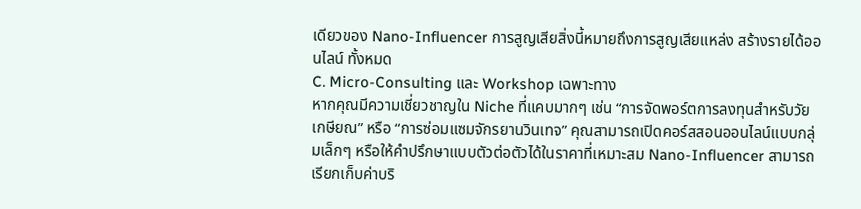เดียวของ Nano-Influencer การสูญเสียสิ่งนี้หมายถึงการสูญเสียแหล่ง สร้างรายได้ออนไลน์ ทั้งหมด
C. Micro-Consulting และ Workshop เฉพาะทาง
หากคุณมีความเชี่ยวชาญใน Niche ที่แคบมากๆ เช่น “การจัดพอร์ตการลงทุนสำหรับวัยเกษียณ” หรือ “การซ่อมแซมจักรยานวินเทจ” คุณสามารถเปิดคอร์สสอนออนไลน์แบบกลุ่มเล็กๆ หรือให้คำปรึกษาแบบตัวต่อตัวได้ในราคาที่เหมาะสม Nano-Influencer สามารถเรียกเก็บค่าบริ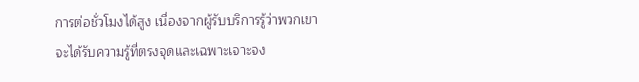การต่อชั่วโมงได้สูง เนื่องจากผู้รับบริการรู้ว่าพวกเขาจะได้รับความรู้ที่ตรงจุดและเฉพาะเจาะจง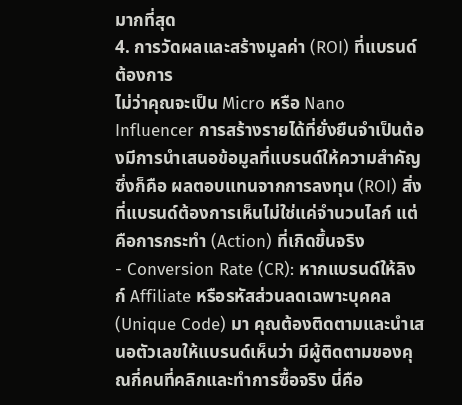มากที่สุด
4. การวัดผลและสร้างมูลค่า (ROI) ที่แบรนด์ต้องการ
ไม่ว่าคุณจะเป็น Micro หรือ Nano Influencer การสร้างรายได้ที่ยั่งยืนจำเป็นต้องมีการนำเสนอข้อมูลที่แบรนด์ให้ความสำคัญ ซึ่งก็คือ ผลตอบแทนจากการลงทุน (ROI) สิ่งที่แบรนด์ต้องการเห็นไม่ใช่แค่จำนวนไลก์ แต่คือการกระทำ (Action) ที่เกิดขึ้นจริง
- Conversion Rate (CR): หากแบรนด์ให้ลิงก์ Affiliate หรือรหัสส่วนลดเฉพาะบุคคล (Unique Code) มา คุณต้องติดตามและนำเสนอตัวเลขให้แบรนด์เห็นว่า มีผู้ติดตามของคุณกี่คนที่คลิกและทำการซื้อจริง นี่คือ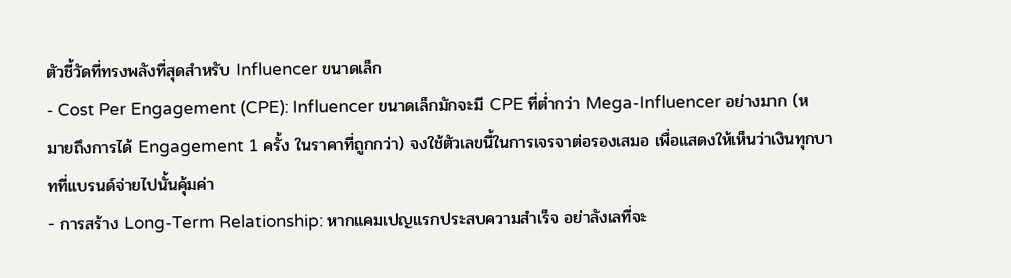ตัวชี้วัดที่ทรงพลังที่สุดสำหรับ Influencer ขนาดเล็ก
- Cost Per Engagement (CPE): Influencer ขนาดเล็กมักจะมี CPE ที่ต่ำกว่า Mega-Influencer อย่างมาก (หมายถึงการได้ Engagement 1 ครั้ง ในราคาที่ถูกกว่า) จงใช้ตัวเลขนี้ในการเจรจาต่อรองเสมอ เพื่อแสดงให้เห็นว่าเงินทุกบาทที่แบรนด์จ่ายไปนั้นคุ้มค่า
- การสร้าง Long-Term Relationship: หากแคมเปญแรกประสบความสำเร็จ อย่าลังเลที่จะ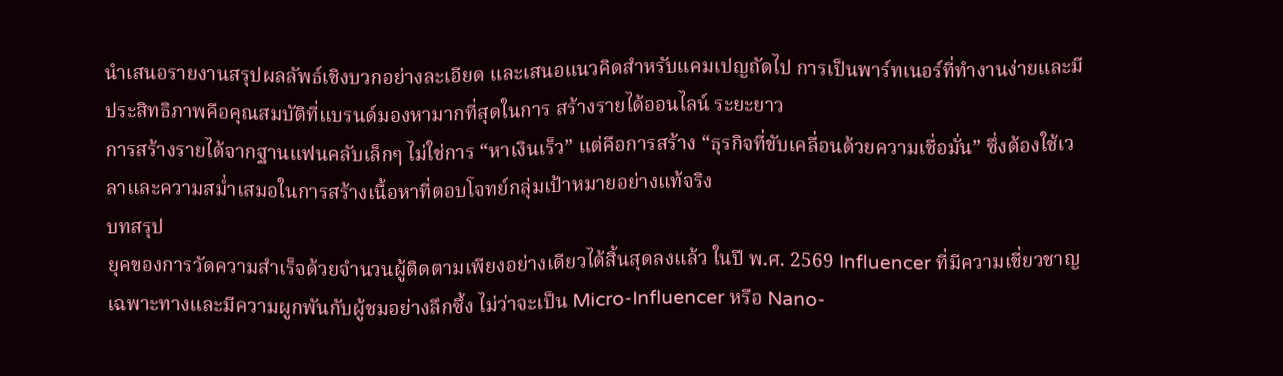นำเสนอรายงานสรุปผลลัพธ์เชิงบวกอย่างละเอียด และเสนอแนวคิดสำหรับแคมเปญถัดไป การเป็นพาร์ทเนอร์ที่ทำงานง่ายและมีประสิทธิภาพคือคุณสมบัติที่แบรนด์มองหามากที่สุดในการ สร้างรายได้ออนไลน์ ระยะยาว
การสร้างรายได้จากฐานแฟนคลับเล็กๆ ไม่ใช่การ “หาเงินเร็ว” แต่คือการสร้าง “ธุรกิจที่ขับเคลื่อนด้วยความเชื่อมั่น” ซึ่งต้องใช้เวลาและความสม่ำเสมอในการสร้างเนื้อหาที่ตอบโจทย์กลุ่มเป้าหมายอย่างแท้จริง
บทสรุป
ยุคของการวัดความสำเร็จด้วยจำนวนผู้ติดตามเพียงอย่างเดียวได้สิ้นสุดลงแล้ว ในปี พ.ศ. 2569 Influencer ที่มีความเชี่ยวชาญเฉพาะทางและมีความผูกพันกับผู้ชมอย่างลึกซึ้ง ไม่ว่าจะเป็น Micro-Influencer หรือ Nano-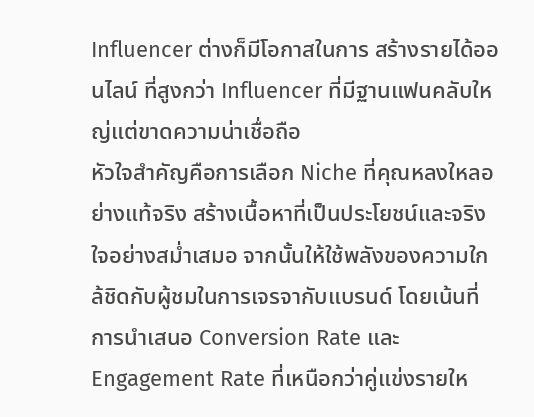Influencer ต่างก็มีโอกาสในการ สร้างรายได้ออนไลน์ ที่สูงกว่า Influencer ที่มีฐานแฟนคลับใหญ่แต่ขาดความน่าเชื่อถือ
หัวใจสำคัญคือการเลือก Niche ที่คุณหลงใหลอย่างแท้จริง สร้างเนื้อหาที่เป็นประโยชน์และจริงใจอย่างสม่ำเสมอ จากนั้นให้ใช้พลังของความใกล้ชิดกับผู้ชมในการเจรจากับแบรนด์ โดยเน้นที่การนำเสนอ Conversion Rate และ Engagement Rate ที่เหนือกว่าคู่แข่งรายให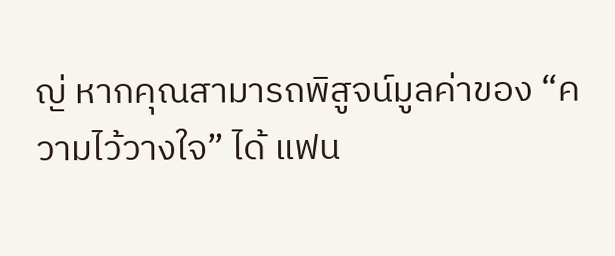ญ่ หากคุณสามารถพิสูจน์มูลค่าของ “ความไว้วางใจ” ได้ แฟน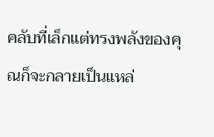คลับที่เล็กแต่ทรงพลังของคุณก็จะกลายเป็นแหล่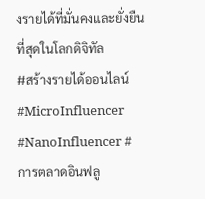งรายได้ที่มั่นคงและยั่งยืนที่สุดในโลกดิจิทัล
#สร้างรายได้ออนไลน์ #MicroInfluencer #NanoInfluencer #การตลาดอินฟลู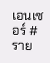เอนเซอร์ #ราย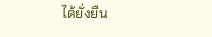ได้ยั่งยืน